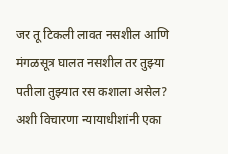जर तू टिकली लावत नसशील आणि मंगळसूत्र घालत नसशील तर तुझ्या पतीला तुझ्यात रस कशाला असेल? अशी विचारणा न्यायाधीशांनी एका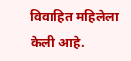विवाहित महिलेला केली आहे.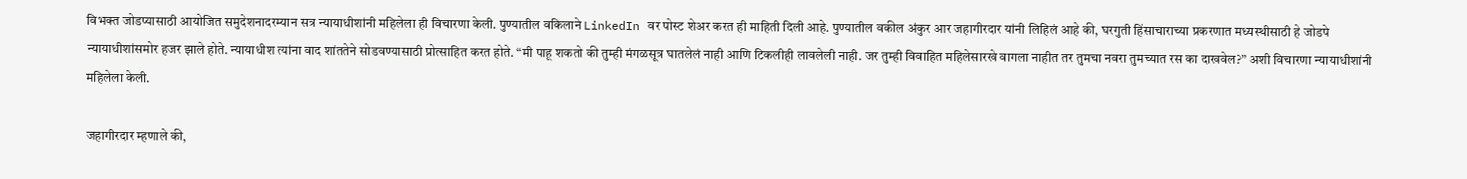विभक्त जोडप्यासाठी आयोजित समुदेशनादरम्यान सत्र न्यायाधीशांनी महिलेला ही विचारणा केली. पुण्यातील वकिलाने LinkedIn वर पोस्ट शेअर करत ही माहिती दिली आहे. पुण्यातील वकील अंकुर आर जहागीरदार यांनी लिहिलं आहे की, घरगुती हिंसाचाराच्या प्रकरणात मध्यस्थीसाठी हे जोडपे न्यायाधीशांसमोर हजर झाले होते. न्यायाधीश त्यांना वाद शांततेने सोडवण्यासाठी प्रोत्साहित करत होते. “मी पाहू शकतो की तुम्ही मंगळसूत्र घातलेलं नाही आणि टिकलीही लावलेली नाही. जर तुम्ही विवाहित महिलेसारखे वागला नाहीत तर तुमचा नवरा तुमच्यात रस का दाखवेल?” अशी विचारणा न्यायाधीशांनी महिलेला केली.

जहागीरदार म्हणाले की,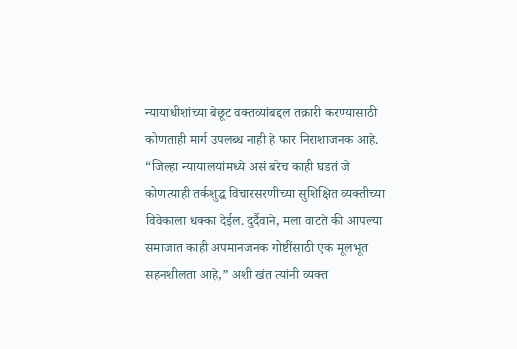न्यायाधीशांच्या बेछूट वक्तव्यांबद्दल तक्रारी करण्यासाठी कोणताही मार्ग उपलब्ध नाही हे फार निराशाजनक आहे. “जिल्हा न्यायालयांमध्ये असं बरेच काही घडतं जे कोणत्याही तर्कशुद्ध विचारसरणीच्या सुशिक्षित व्यक्तीच्या विवेकाला धक्का देईल. दुर्दैवाने, मला वाटते की आपल्या समाजात काही अपमानजनक गोष्टींसाठी एक मूलभूत सहनशीलता आहे,” अशी खंत त्यांनी व्यक्त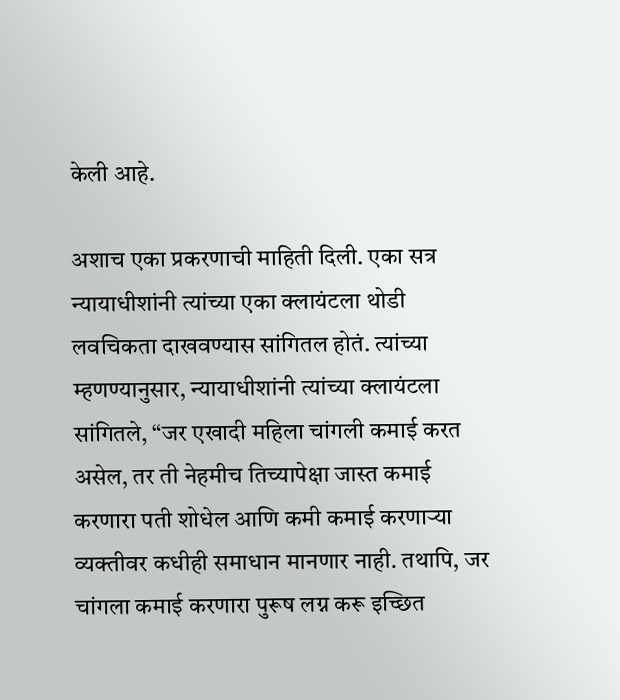केली आहे.

अशाच एका प्रकरणाची माहिती दिली. एका सत्र न्यायाधीशांनी त्यांच्या एका क्लायंटला थोडी लवचिकता दाखवण्यास सांगितल होतं. त्यांच्या म्हणण्यानुसार, न्यायाधीशांनी त्यांच्या क्लायंटला सांगितले, “जर एखादी महिला चांगली कमाई करत असेल, तर ती नेहमीच तिच्यापेक्षा जास्त कमाई करणारा पती शोधेल आणि कमी कमाई करणाऱ्या व्यक्तीवर कधीही समाधान मानणार नाही. तथापि, जर चांगला कमाई करणारा पुरूष लग्न करू इच्छित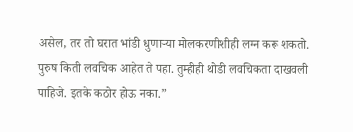असेल, तर तो घरात भांडी धुणाऱ्या मोलकरणीशीही लग्न करू शकतो. पुरुष किती लवचिक आहेत ते पहा. तुम्हीही थोडी लवचिकता दाखवली पाहिजे. इतके कठोर होऊ नका.”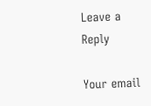Leave a Reply

Your email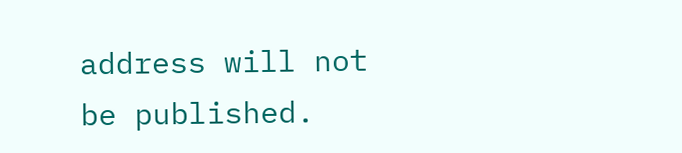address will not be published.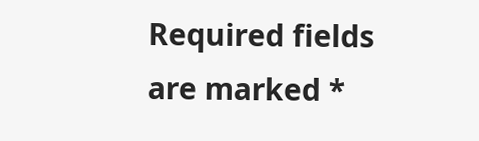Required fields are marked *